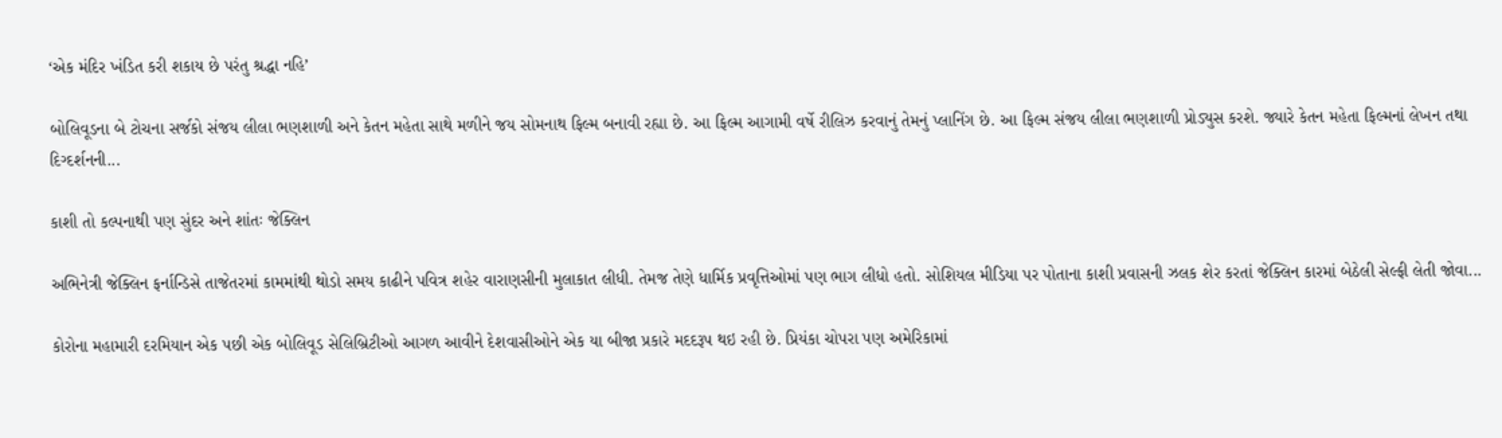‘એક મંદિર ખંડિત કરી શકાય છે પરંતુ શ્રદ્ધા નહિ’

બોલિવૂડના બે ટોચના સર્જકો સંજય લીલા ભણશાળી અને કેતન મહેતા સાથે મળીને જય સોમનાથ ફિલ્મ બનાવી રહ્યા છે. આ ફિલ્મ આગામી વર્ષે રીલિઝ કરવાનું તેમનું પ્લાનિંગ છે. આ ફિલ્મ સંજય લીલા ભણશાળી પ્રોડ્યુસ કરશે. જ્યારે કેતન મહેતા ફિલ્મનાં લેખન તથા દિગ્દર્શનની...

કાશી તો કલ્પનાથી પણ સુંદર અને શાંતઃ જેક્લિન

અભિનેત્રી જેક્લિન ફર્નાન્ડિસે તાજેતરમાં કામમાંથી થોડો સમય કાઢીને પવિત્ર શહેર વારાણસીની મુલાકાત લીધી. તેમજ તેણે ધાર્મિક પ્રવૃત્તિઓમાં પણ ભાગ લીધો હતો. સોશિયલ મીડિયા પર પોતાના કાશી પ્રવાસની ઝલક શેર કરતાં જેક્લિન કારમાં બેઠેલી સેલ્ફી લેતી જોવા...

કોરોના મહામારી દરમિયાન એક પછી એક બોલિવૂડ સેલિબ્રિટીઓ આગળ આવીને દેશવાસીઓને એક યા બીજા પ્રકારે મદદરૂપ થઇ રહી છે. પ્રિયંકા ચોપરા પણ અમેરિકામાં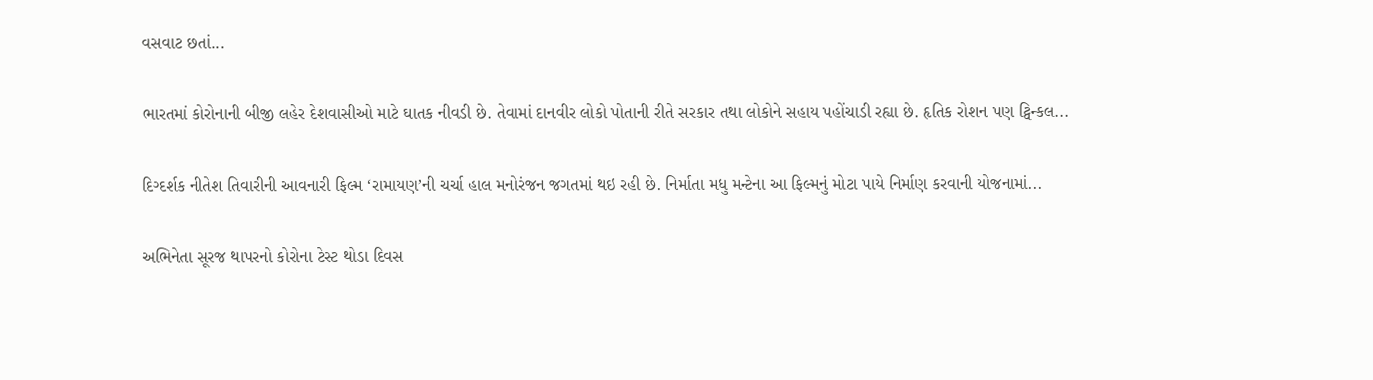વસવાટ છતાં...

ભારતમાં કોરોનાની બીજી લહેર દેશવાસીઓ માટે ઘાતક નીવડી છે. તેવામાં દાનવીર લોકો પોતાની રીતે સરકાર તથા લોકોને સહાય પહોંચાડી રહ્યા છે. હૃતિક રોશન પણ ટ્વિન્કલ...

દિગ્દર્શક નીતેશ તિવારીની આવનારી ફિલ્મ ‘રામાયણ’ની ચર્ચા હાલ મનોરંજન જગતમાં થઇ રહી છે. નિર્માતા મધુ મન્ટેના આ ફિલ્મનું મોટા પાયે નિર્માણ કરવાની યોજનામાં...

અભિનેતા સૂરજ થાપરનો કોરોના ટેસ્ટ થોડા દિવસ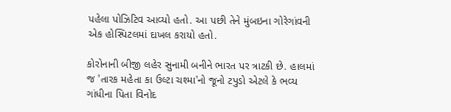પહેલા પોઝિટિવ આવ્યો હતો. આ પછી તેને મુંબઇના ગોરેગાંવની એક હોસ્પિટલમાં દાખલ કરાયો હતો.

કોરોનાની બીજી લહેર સુનામી બનીને ભારત પર ત્રાટકી છે. હાલમાં જ 'તારક મહેતા કા ઉલ્ટા ચશ્મા'નો જૂનો ટપુડો એટલે કે ભવ્ય ગાંધીના પિતા વિનોદ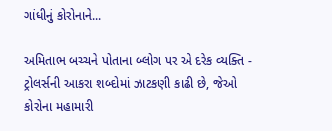ગાંધીનું કોરોનાને...

અમિતાભ બચ્ચને પોતાના બ્લોગ પર એ દરેક વ્યક્તિ - ટ્રોલર્સની આકરા શબ્દોમાં ઝાટકણી કાઢી છે, જેઓ કોરોના મહામારી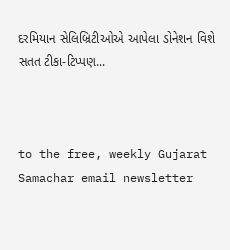દરમિયાન સેલિબ્રિટીઓએ આપેલા ડોનેશન વિશે સતત ટીકા-ટિપ્પણ...



to the free, weekly Gujarat Samachar email newsletter